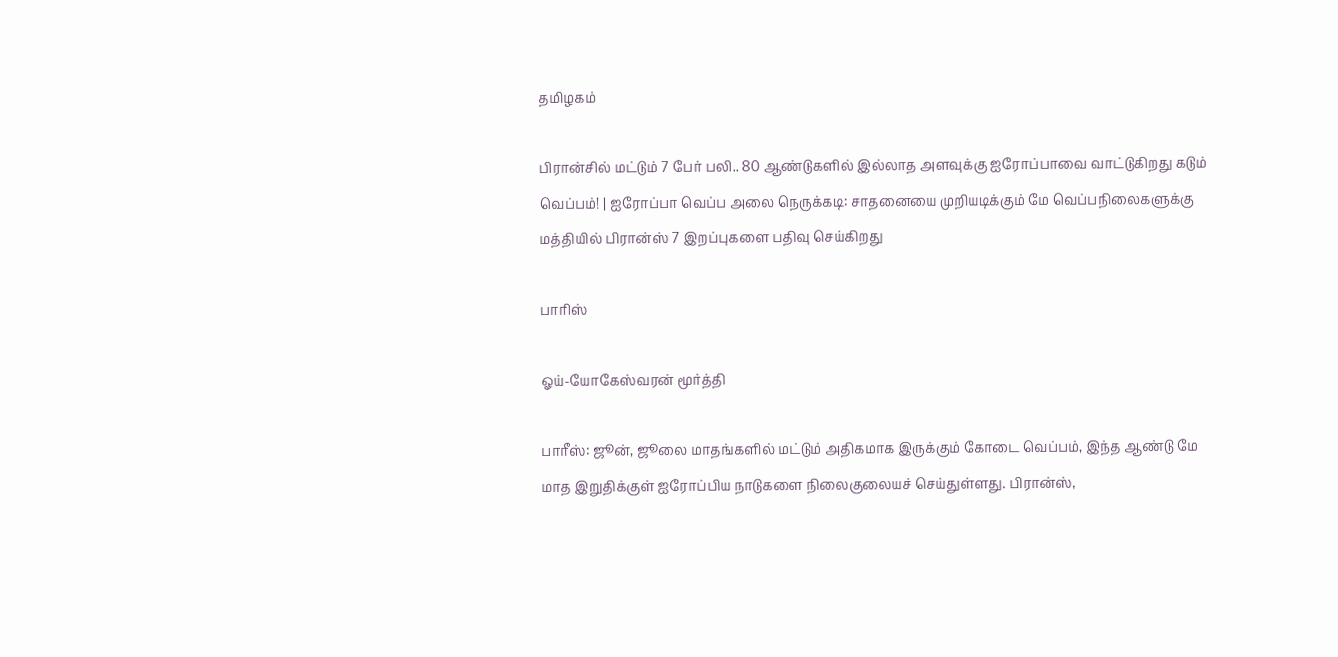தமிழகம்

பிரான்சில் மட்டும் 7 பேர் பலி.. 80 ஆண்டுகளில் இல்லாத அளவுக்கு ஐரோப்பாவை வாட்டுகிறது கடும் வெப்பம்! | ஐரோப்பா வெப்ப அலை நெருக்கடி: சாதனையை முறியடிக்கும் மே வெப்பநிலைகளுக்கு மத்தியில் பிரான்ஸ் 7 இறப்புகளை பதிவு செய்கிறது

பாரிஸ்

ஓய்-யோகேஸ்வரன் மூர்த்தி

பாரீஸ்: ஜூன், ஜூலை மாதங்களில் மட்டும் அதிகமாக இருக்கும் கோடை வெப்பம், இந்த ஆண்டு மே மாத இறுதிக்குள் ஐரோப்பிய நாடுகளை நிலைகுலையச் செய்துள்ளது. பிரான்ஸ்,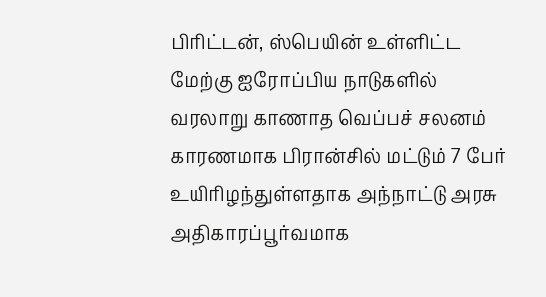பிரிட்டன், ஸ்பெயின் உள்ளிட்ட மேற்கு ஐரோப்பிய நாடுகளில் வரலாறு காணாத வெப்பச் சலனம் காரணமாக பிரான்சில் மட்டும் 7 பேர் உயிரிழந்துள்ளதாக அந்நாட்டு அரசு அதிகாரப்பூர்வமாக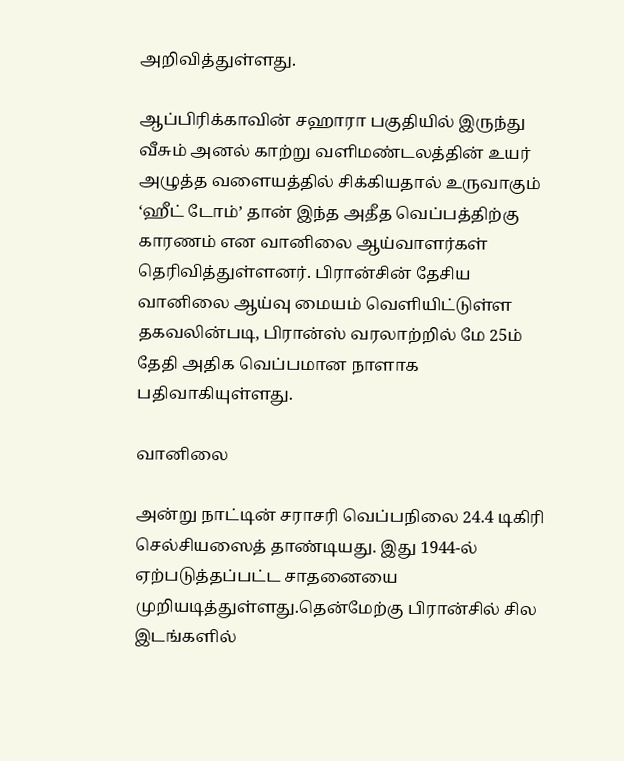அறிவித்துள்ளது.

ஆப்பிரிக்காவின் சஹாரா பகுதியில் இருந்து வீசும் அனல் காற்று வளிமண்டலத்தின் உயர் அழுத்த வளையத்தில் சிக்கியதால் உருவாகும் ‘ஹீட் டோம்’ தான் இந்த அதீத வெப்பத்திற்கு காரணம் என வானிலை ஆய்வாளர்கள் தெரிவித்துள்ளனர். பிரான்சின் தேசிய வானிலை ஆய்வு மையம் வெளியிட்டுள்ள தகவலின்படி, பிரான்ஸ் வரலாற்றில் மே 25ம் தேதி அதிக வெப்பமான நாளாக பதிவாகியுள்ளது.

வானிலை

அன்று நாட்டின் சராசரி வெப்பநிலை 24.4 டிகிரி செல்சியஸைத் தாண்டியது. இது 1944-ல் ஏற்படுத்தப்பட்ட சாதனையை முறியடித்துள்ளது.தென்மேற்கு பிரான்சில் சில இடங்களில்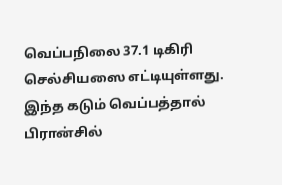வெப்பநிலை 37.1 டிகிரி செல்சியஸை எட்டியுள்ளது. இந்த கடும் வெப்பத்தால் பிரான்சில்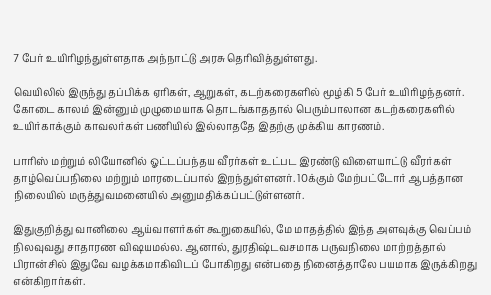7 பேர் உயிரிழந்துள்ளதாக அந்நாட்டு அரசு தெரிவித்துள்ளது.

வெயிலில் இருந்து தப்பிக்க ஏரிகள், ஆறுகள், கடற்கரைகளில் மூழ்கி 5 பேர் உயிரிழந்தனர். கோடை காலம் இன்னும் முழுமையாக தொடங்காததால் பெரும்பாலான கடற்கரைகளில் உயிர்காக்கும் காவலர்கள் பணியில் இல்லாததே இதற்கு முக்கிய காரணம்.

பாரிஸ் மற்றும் லியோனில் ஓட்டப்பந்தய வீரர்கள் உட்பட இரண்டு விளையாட்டு வீரர்கள் தாழ்வெப்பநிலை மற்றும் மாரடைப்பால் இறந்துள்ளனர். 10க்கும் மேற்பட்டோர் ஆபத்தான நிலையில் மருத்துவமனையில் அனுமதிக்கப்பட்டுள்ளனர்.

இதுகுறித்து வானிலை ஆய்வாளர்கள் கூறுகையில், மே மாதத்தில் இந்த அளவுக்கு வெப்பம் நிலவுவது சாதாரண விஷயமல்ல. ஆனால், துரதிஷ்டவசமாக பருவநிலை மாற்றத்தால் பிரான்சில் இதுவே வழக்கமாகிவிடப் போகிறது என்பதை நினைத்தாலே பயமாக இருக்கிறது என்கிறார்கள்.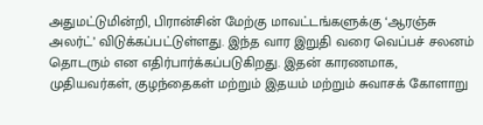அதுமட்டுமின்றி, பிரான்சின் மேற்கு மாவட்டங்களுக்கு ‘ஆரஞ்சு அலர்ட்’ விடுக்கப்பட்டுள்ளது. இந்த வார இறுதி வரை வெப்பச் சலனம் தொடரும் என எதிர்பார்க்கப்படுகிறது. இதன் காரணமாக, முதியவர்கள், குழந்தைகள் மற்றும் இதயம் மற்றும் சுவாசக் கோளாறு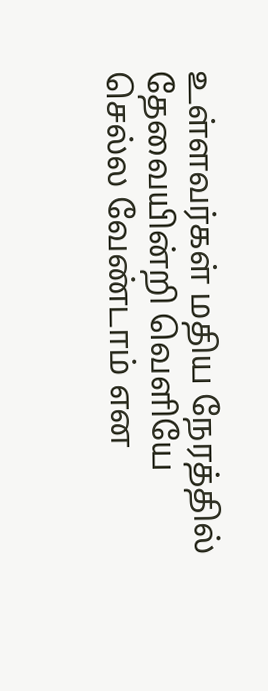உள்ளவர்கள் மதிய நேரத்தில் தேவையின்றி வெளியே செல்ல வேண்டாம் என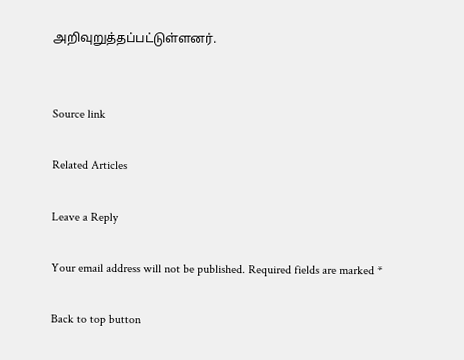அறிவுறுத்தப்பட்டுள்ளனர்.


Source link

Related Articles

Leave a Reply

Your email address will not be published. Required fields are marked *

Back to top button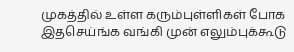முகத்தில் உள்ள கரும்புள்ளிகள் போக இதசெய்ங்க வங்கி முன் எலும்புக்கூடு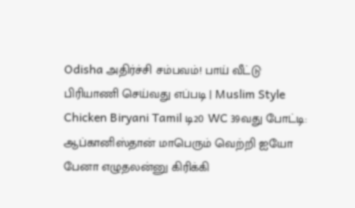Odisha அதிர்ச்சி சம்பவம்! பாய் வீட்டு பிரியாணி செய்வது எப்படி | Muslim Style Chicken Biryani Tamil டி20 WC 39வது போட்டி: ஆப்கானிஸ்தான் மாபெரும் வெற்றி ஐயோ பேனா எழுதலன்னு கிரிக்கி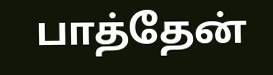பாத்தேன்